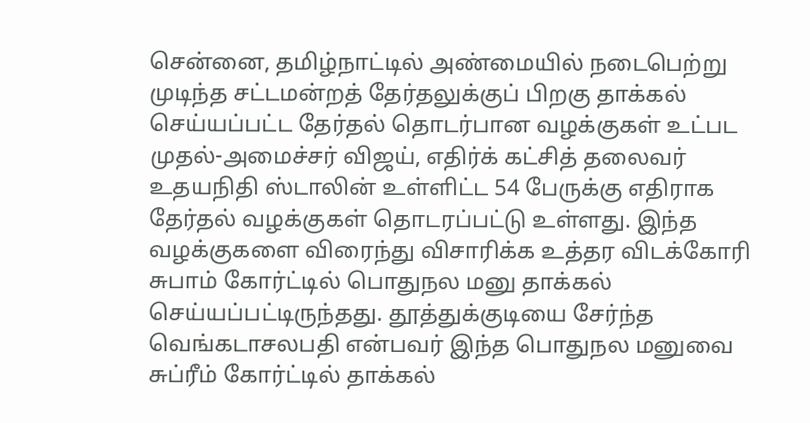சென்னை, தமிழ்நாட்டில் அண்மையில் நடைபெற்று முடிந்த சட்டமன்றத் தேர்தலுக்குப் பிறகு தாக்கல் செய்யப்பட்ட தேர்தல் தொடர்பான வழக்குகள் உட்பட முதல்-அமைச்சர் விஜய், எதிர்க் கட்சித் தலைவர் உதயநிதி ஸ்டாலின் உள்ளிட்ட 54 பேருக்கு எதிராக தேர்தல் வழக்குகள் தொடரப்பட்டு உள்ளது. இந்த வழக்குகளை விரைந்து விசாரிக்க உத்தர விடக்கோரி சுபாம் கோர்ட்டில் பொதுநல மனு தாக்கல் செய்யப்பட்டிருந்தது. தூத்துக்குடியை சேர்ந்த வெங்கடாசலபதி என்பவர் இந்த பொதுநல மனுவை சுப்ரீம் கோர்ட்டில் தாக்கல்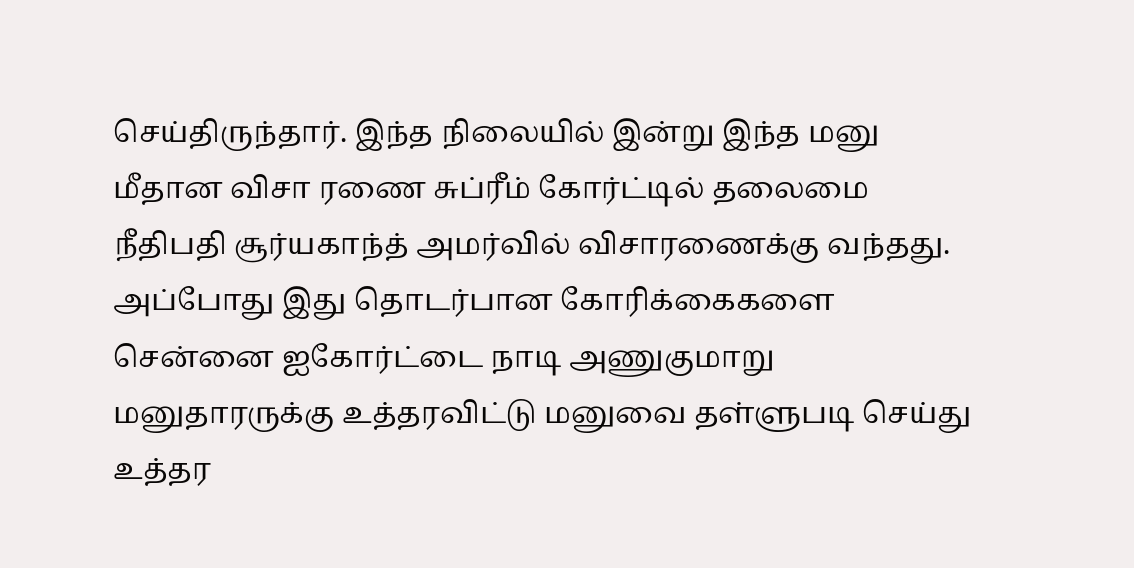செய்திருந்தார். இந்த நிலையில் இன்று இந்த மனு மீதான விசா ரணை சுப்ரீம் கோர்ட்டில் தலைமை நீதிபதி சூர்யகாந்த் அமர்வில் விசாரணைக்கு வந்தது. அப்போது இது தொடர்பான கோரிக்கைகளை சென்னை ஐகோர்ட்டை நாடி அணுகுமாறு மனுதாரருக்கு உத்தரவிட்டு மனுவை தள்ளுபடி செய்து உத்தர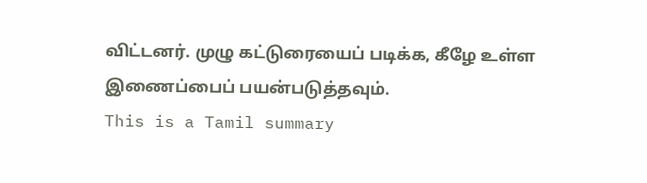விட்டனர். முழு கட்டுரையைப் படிக்க, கீழே உள்ள இணைப்பைப் பயன்படுத்தவும்.
This is a Tamil summary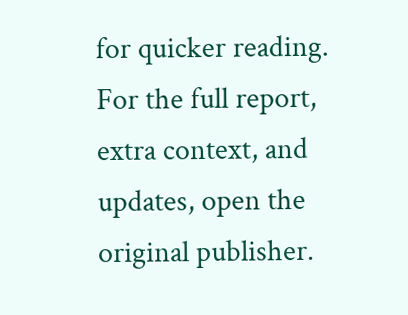for quicker reading. For the full report, extra context, and updates, open the original publisher.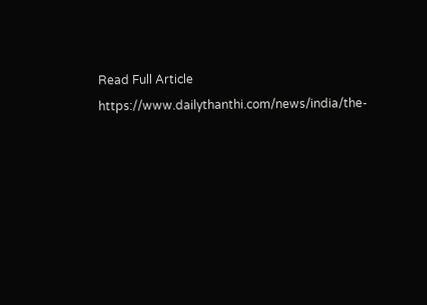Read Full Article
https://www.dailythanthi.com/news/india/the-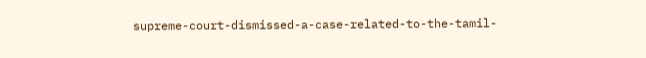supreme-court-dismissed-a-case-related-to-the-tamil-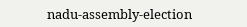nadu-assembly-election